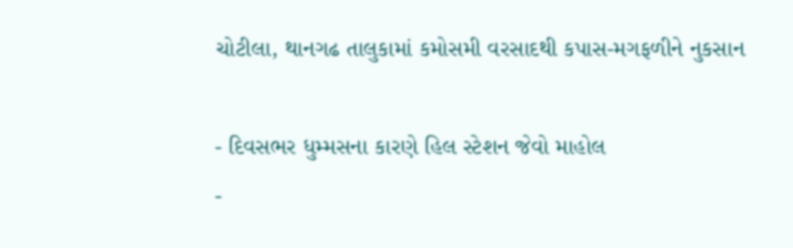ચોટીલા, થાનગઢ તાલુકામાં કમોસમી વરસાદથી કપાસ-મગફળીને નુકસાન

- દિવસભર ધુમ્મસના કારણે હિલ સ્ટેશન જેવો માહોલ
-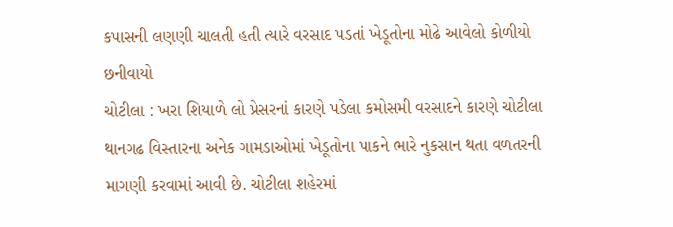કપાસની લણણી ચાલતી હતી ત્યારે વરસાદ પડતાં ખેડૂતોના મોઢે આવેલો કોળીયો છનીવાયો
ચોટીલા : ખરા શિયાળે લો પ્રેસરનાં કારણે પડેલા કમોસમી વરસાદને કારણે ચોટીલા થાનગઢ વિસ્તારના અનેક ગામડાઓમાં ખેડૂતોના પાકને ભારે નુકસાન થતા વળતરની માગણી કરવામાં આવી છે. ચોટીલા શહેરમાં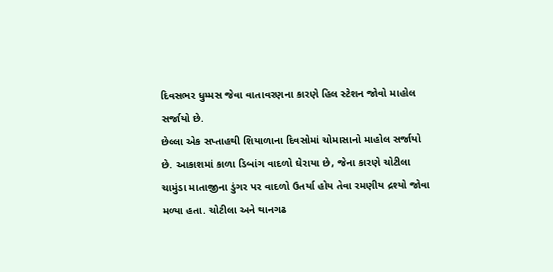દિવસભર ધુમ્મસ જેવા વાતાવરણના કારણે હિલ સ્ટેશન જોવો માહોલ સર્જાયો છે.
છેલ્લા એક સપ્તાહથી શિયાળાના દિવસોમાં ચોમાસાનો માહોલ સર્જાયો છે. આકાશમાં કાળા ડિબાંગ વાદળો ઘેરાયા છે, જેના કારણે ચોટીલા ચામુંડા માતાજીના ડુંગર પર વાદળો ઉતર્યા હોય તેવા રમણીય દ્રશ્યો જોવા મળ્યા હતા. ચોટીલા અને થાનગઢ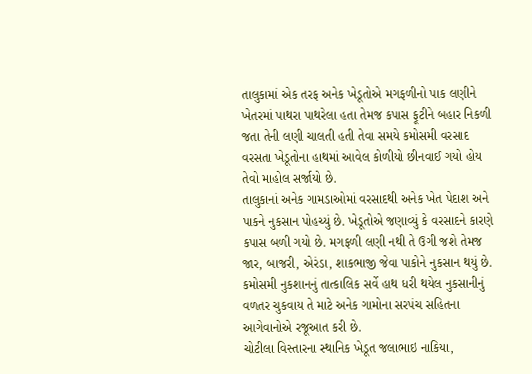તાલુકામાં એક તરફ અનેક ખેડૂતોએ મગફળીનો પાક લણીને ખેતરમાં પાથરા પાથરેલા હતા તેમજ કપાસ ફૂટીને બહાર નિકળી જતા તેની લણી ચાલતી હતી તેવા સમયે કમોસમી વરસાદ વરસતા ખેડૂતોના હાથમાં આવેલ કોળીયો છીનવાઈ ગયો હોય તેવો માહોલ સર્જાયો છે.
તાલુકાનાં અનેક ગામડાઓમાં વરસાદથી અનેક ખેત પેદાશ અને પાકને નુકસાન પોહચ્યું છે. ખેડૂતોએ જણાવ્યું કે વરસાદને કારણે કપાસ બળી ગયો છે. મગફળી લણી નથી તે ઉગી જશે તેમજ જાર, બાજરી, એરંડા, શાકભાજી જેવા પાકોને નુકસાન થયું છે.
કમોસમી નુકશાનનું તાત્કાલિક સર્વે હાથ ધરી થયેલ નુકસાનીનું વળતર ચુકવાય તે માટે અનેક ગામોના સરપંચ સહિતના આગેવાનોએ રજૂઆત કરી છે.
ચોટીલા વિસ્તારના સ્થાનિક ખેડૂત જલાભાઇ નાકિયા,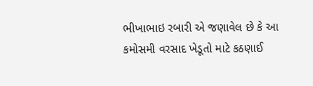ભીખાભાઇ રબારી એ જણાવેલ છે કે આ કમોસમી વરસાદ ખેડૂતો માટે કઠણાઈ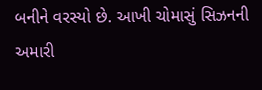બનીને વરસ્યો છે. આખી ચોમાસું સિઝનની અમારી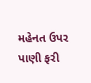મહેનત ઉપર પાણી ફરી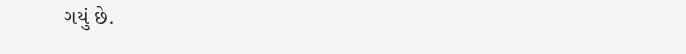ગયું છે.